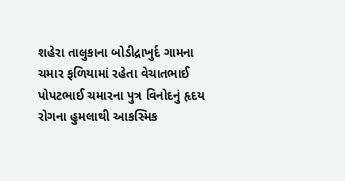શહેરા તાલુકાના બોડીદ્રાખુર્દ ગામના ચમાર ફળિયામાં રહેતા વેચાતભાઈ પોપટભાઈ ચમારના પુત્ર વિનોદનું હૃદય રોગના હુમલાથી આકસ્મિક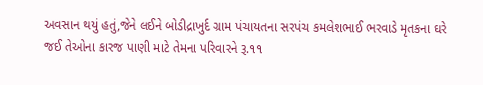અવસાન થયું હતું,જેને લઈને બોડીદ્રાખુર્દ ગ્રામ પંચાયતના સરપંચ કમલેશભાઈ ભરવાડે મૃતકના ઘરે જઈ તેઓના કારજ પાણી માટે તેમના પરિવારને રૂ.૧૧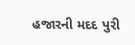હજારની મદદ પુરી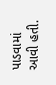પાડવામાં આવી હતી.